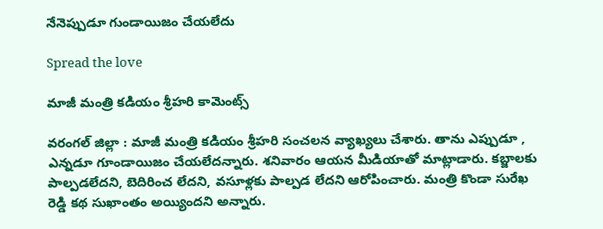నేనెప్పుడూ గుండాయిజం చేయ‌లేదు

Spread the love

మాజీ మంత్రి క‌డియం శ్రీ‌హ‌రి కామెంట్స్

వ‌రంగ‌ల్ జిల్లా : మాజీ మంత్రి క‌డియం శ్రీ‌హ‌రి సంచ‌ల‌న వ్యాఖ్య‌లు చేశారు. తాను ఎప్పుడూ , ఎన్న‌డూ గూండాయిజం చేయ‌లేద‌న్నారు. శ‌నివారం ఆయ‌న మీడియాతో మాట్లాడారు. క‌బ్జాల‌కు పాల్ప‌డ‌లేద‌ని, బెదిరించ లేద‌ని, వ‌సూళ్ల‌కు పాల్ప‌డ లేద‌ని ఆరోపించారు. మంత్రి కొండా సురేఖ రెడ్డి కథ సుఖాంతం అయ్యిందని అన్నారు.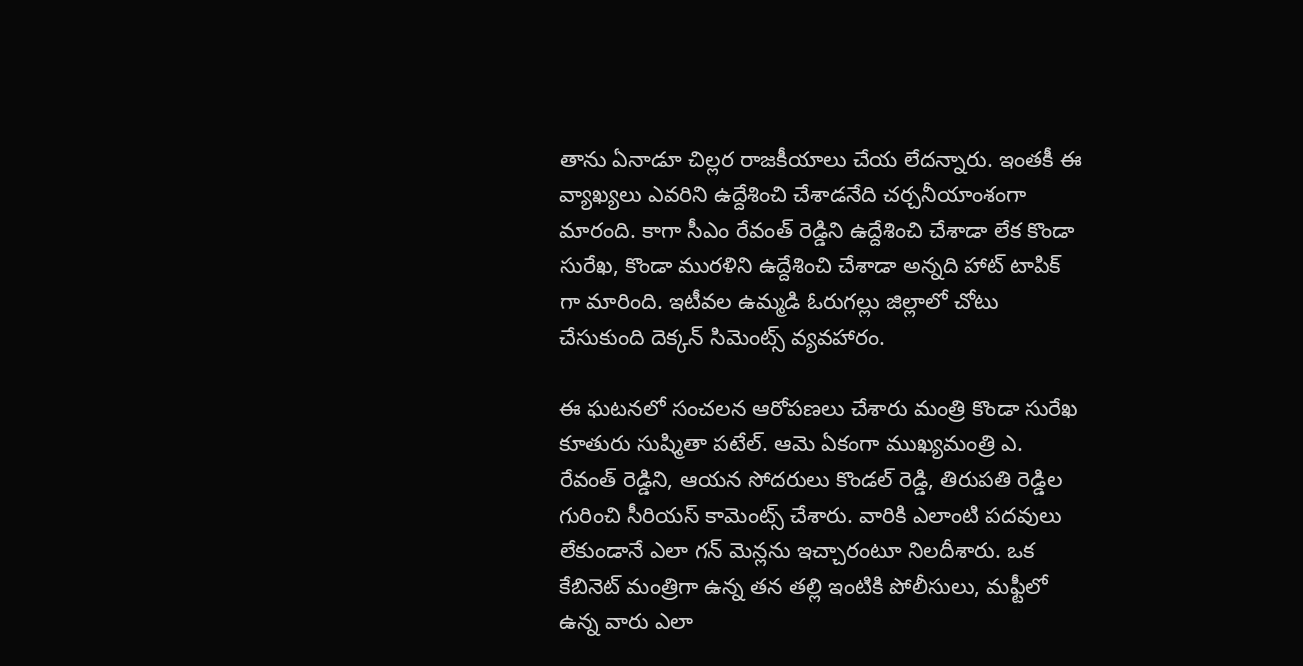తాను ఏనాడూ చిల్ల‌ర రాజ‌కీయాలు చేయ లేద‌న్నారు. ఇంతకీ ఈ వ్యాఖ్యలు ఎవరిని ఉద్దేశించి చేశాడ‌నేది చ‌ర్చ‌నీయాంశంగా మారంది. కాగా సీఎం రేవంత్ రెడ్డిని ఉద్దేశించి చేశాడా లేక కొండా సురేఖ‌, కొండా ముర‌ళిని ఉద్దేశించి చేశాడా అన్న‌ది హాట్ టాపిక్ గా మారింది. ఇటీవ‌ల ఉమ్మ‌డి ఓరుగ‌ల్లు జిల్లాలో చోటు చేసుకుంది దెక్క‌న్ సిమెంట్స్ వ్య‌వ‌హారం.

ఈ ఘ‌ట‌న‌లో సంచ‌ల‌న ఆరోప‌ణ‌లు చేశారు మంత్రి కొండా సురేఖ కూతురు సుష్మితా ప‌టేల్. ఆమె ఏకంగా ముఖ్య‌మంత్రి ఎ. రేవంత్ రెడ్డిని, ఆయ‌న సోద‌రులు కొండ‌ల్ రెడ్డి, తిరుప‌తి రెడ్డిల గురించి సీరియ‌స్ కామెంట్స్ చేశారు. వారికి ఎలాంటి ప‌ద‌వులు లేకుండానే ఎలా గ‌న్ మెన్ల‌ను ఇచ్చారంటూ నిల‌దీశారు. ఒక కేబినెట్ మంత్రిగా ఉన్న త‌న త‌ల్లి ఇంటికి పోలీసులు, మ‌ఫ్టీలో ఉన్న వారు ఎలా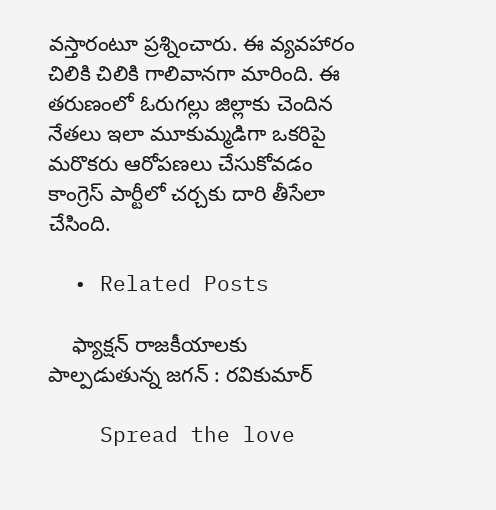వ‌స్తారంటూ ప్ర‌శ్నించారు. ఈ వ్య‌వ‌హారం చిలికి చిలికి గాలివాన‌గా మారింది. ఈ త‌రుణంలో ఓరుగ‌ల్లు జిల్లాకు చెందిన నేత‌లు ఇలా మూకుమ్మ‌డిగా ఒక‌రిపై మ‌రొక‌రు ఆరోప‌ణ‌లు చేసుకోవ‌డం కాంగ్రెస్ పార్టీలో చ‌ర్చ‌కు దారి తీసేలా చేసింది.

  • Related Posts

    ఫ్యాక్ష‌న్ రాజ‌కీయాల‌కు పాల్ప‌డుతున్న జ‌గ‌న్ : ర‌వికుమార్

    Spread the love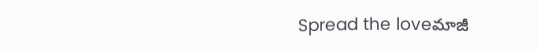Spread the loveమాజీ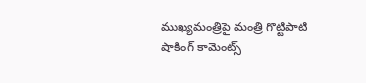ముఖ్య‌మంత్రిపై మంత్రి గొట్టిపాటి షాకింగ్ కామెంట్స్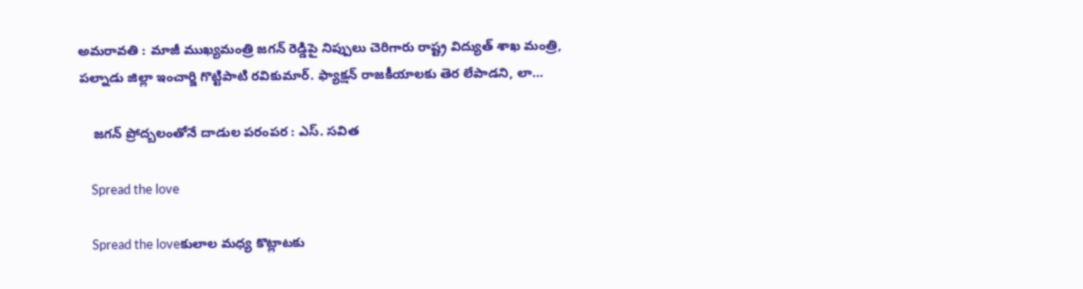అమ‌రావ‌తి : మాజీ ముఖ్య‌మంత్రి జ‌గ‌న్ రెడ్డిపై నిప్పులు చెరిగారు రాష్ట్ర విద్యుత్ శాఖ మంత్రి, ప‌ల్నాడు జిల్లా ఇంచార్జి గొట్టిపాటి ర‌వికుమార్. ఫ్యాక్ష‌న్ రాజ‌కీయాల‌కు తెర లేపాడ‌ని, లా…

    జ‌గ‌న్ ప్రోద్బ‌లంతోనే దాడుల ప‌రంప‌ర‌ : ఎస్. స‌విత

    Spread the love

    Spread the loveకులాల మధ్య కొట్లాటకు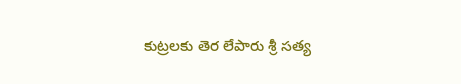కుట్ర‌ల‌కు తెర లేపారు శ్రీ స‌త్య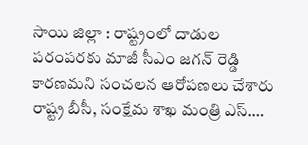సాయి జిల్లా : రాష్ట్రంలో దాడుల ప‌రంప‌ర‌కు మాజీ సీఎం జ‌గ‌న్ రెడ్డి కార‌ణ‌మ‌ని సంచ‌ల‌న ఆరోప‌ణ‌లు చేశారు రాష్ట్ర బీసీ, సంక్షేమ శాఖ మంత్రి ఎస్.…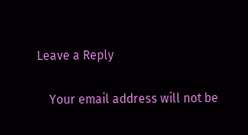Leave a Reply

    Your email address will not be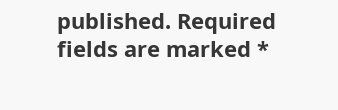published. Required fields are marked *